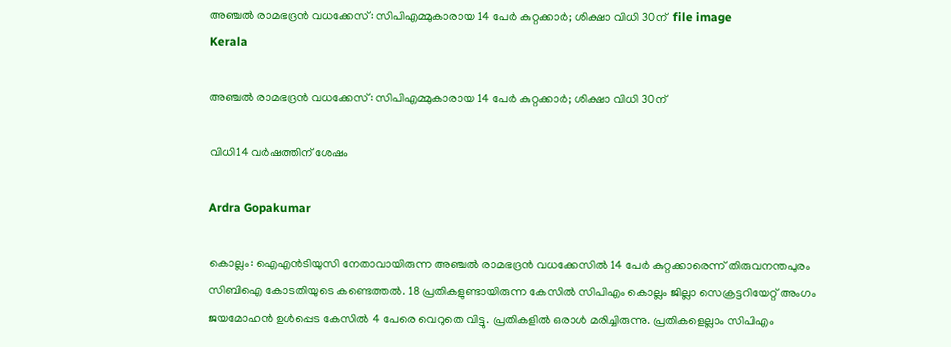അഞ്ചൽ രാമഭദ്രൻ വധക്കേസ്: സിപിഎമ്മുകാരായ 14 പേർ കുറ്റക്കാർ; ശിക്ഷാ വിധി 30ന്  file image
Kerala

അഞ്ചൽ രാമഭദ്രൻ വധക്കേസ്: സിപിഎമ്മുകാരായ 14 പേർ കുറ്റക്കാർ; ശിക്ഷാ വിധി 30ന്

വിധി14 വർഷത്തിന് ശേഷം

Ardra Gopakumar

കൊല്ലം: ഐഎന്‍ടിയുസി നേതാവായിരുന്ന അഞ്ചൽ രാമഭദ്രൻ വധക്കേസിൽ 14 പേർ കുറ്റക്കാരെന്ന് തിരുവനന്തപുരം സിബിഐ കോടതിയുടെ കണ്ടെത്തൽ. 18 പ്രതികളുണ്ടായിരുന്ന കേസിൽ സിപിഎം കൊല്ലം ജില്ലാ സെക്രട്ടറിയേറ്റ് അംഗം ജയമോഹൻ ഉൾപ്പെട കേസിൽ 4 പേരെ വെറുതെ വിട്ടു. പ്രതികളിൽ ഒരാൾ മരിച്ചിരുന്നു. പ്രതികളെല്ലാം സിപിഎം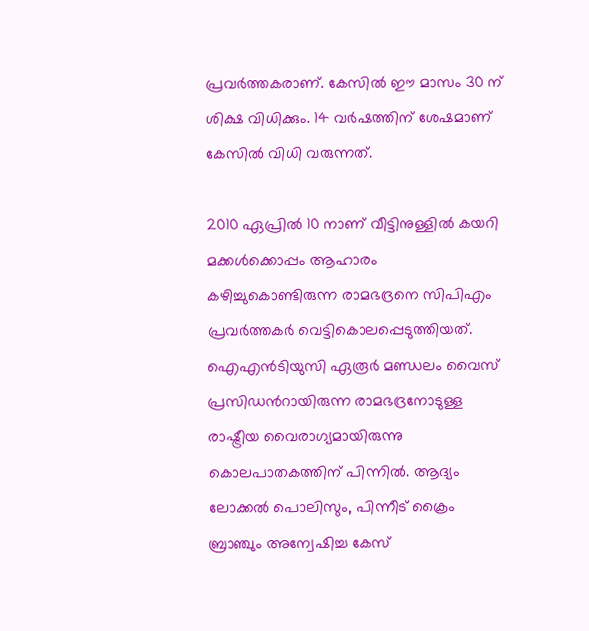പ്രവർത്തകരാണ്. കേസിൽ ഈ മാസം 30 ന് ശിക്ഷ വിധിക്കും. 14 വർഷത്തിന് ശേഷമാണ് കേസിൽ വിധി വരുന്നത്.

2010 ഏപ്രിൽ 10 നാണ് വീട്ടിനുള്ളിൽ കയറി മക്കള്‍ക്കൊപ്പം ആഹാരം കഴിച്ചുകൊണ്ടിരുന്ന രാമഭദ്രനെ സിപിഎം പ്രവർത്തകർ വെട്ടികൊലപ്പെടുത്തിയത്. ഐഎൻടിയുസി ഏരൂർ മണ്ഡലം വൈസ് പ്രസിഡന്‍റായിരുന്ന രാമഭദ്രനോടുള്ള രാഷ്ട്രീയ വൈരാഗ്യമായിരുന്നു കൊലപാതകത്തിന് പിന്നിൽ. ആദ്യം ലോക്കൽ പൊലിസും, പിന്നീട് ക്രൈം ബ്രാഞ്ചും അന്വേഷിച്ച കേസ്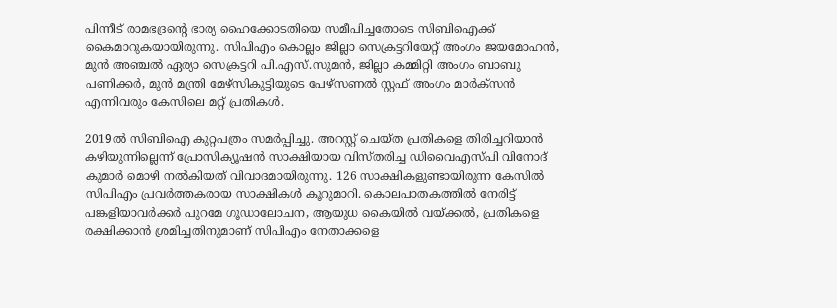പിന്നീട് രാമഭദ്രന്‍റെ ഭാര്യ ഹൈക്കോടതിയെ സമീപിച്ചതോടെ സിബിഐക്ക് കൈമാറുകയായിരുന്നു. സിപിഎം കൊല്ലം ജില്ലാ സെക്രട്ടറിയേറ്റ് അംഗം ജയമോഹൻ, മുൻ അഞ്ചൽ ഏര്യാ സെക്രട്ടറി പി.എസ്.സുമൻ, ജില്ലാ കമ്മിറ്റി അംഗം ബാബു പണിക്കർ, മുൻ മന്ത്രി മേഴ്സികുട്ടിയുടെ പേഴ്സണൽ സ്റ്റഫ് അംഗം മാർക്സന്‍ എന്നിവരും കേസിലെ മറ്റ് പ്രതികൾ.

2019ൽ സിബിഐ കുറ്റപത്രം സമർപ്പിച്ചു. അറസ്റ്റ് ചെയ്ത പ്രതികളെ തിരിച്ചറിയാൻ കഴിയുന്നില്ലെന്ന് പ്രോസിക്യൂഷൻ സാക്ഷിയായ വിസ്തരിച്ച ഡിവൈഎസ്പി വിനോദ് കുമാർ മൊഴി നൽകിയത് വിവാദമായിരുന്നു. 126 സാക്ഷികളുണ്ടായിരുന്ന കേസിൽ സിപിഎം പ്രവർത്തകരായ സാക്ഷികള്‍ കൂറുമാറി. കൊലപാതകത്തിൽ നേരിട്ട് പങ്കളിയാവർക്കർ പുറമേ ഗൂഡാലോചന, ആയുധ കൈയിൽ വയ്ക്കൽ, പ്രതികളെ രക്ഷിക്കാൻ ശ്രമിച്ചതിനുമാണ് സിപിഎം നേതാക്കളെ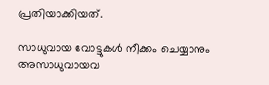പ്രതിയാക്കിയത്.

സാധുവായ വോട്ടുകൾ നീക്കം ചെയ്യാനും അസാധുവായവ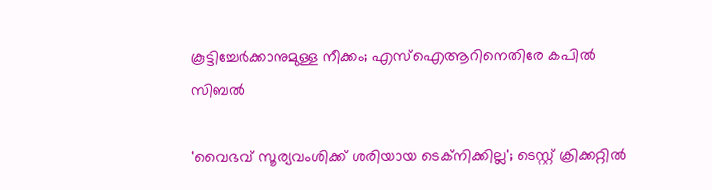കൂട്ടിച്ചേർക്കാനുമുള്ള നീക്കം; എസ്‌ഐആറിനെതിരേ കപിൽ സിബൽ

'വൈഭവ് സൂര‍്യവംശിക്ക് ശരിയായ ടെക്‌നിക്കില്ല'; ടെസ്റ്റ് ക്രിക്കറ്റിൽ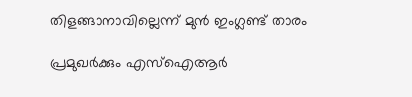തിളങ്ങാനാവില്ലെന്ന് മുൻ ഇംഗ്ലണ്ട് താരം

പ്രമുഖർക്കും എസ്ഐആർ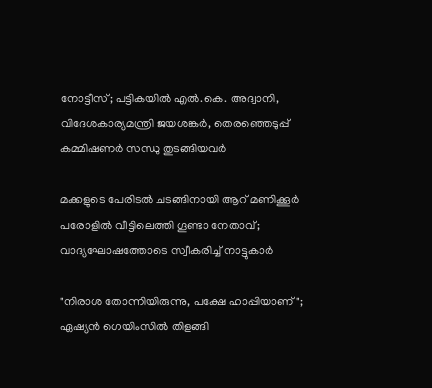നോട്ടീസ്; പട്ടികയിൽ എൽ.കെ. അദ്വാനി, വിദേശകാര്യമന്ത്രി ജയശങ്കർ, തെരഞ്ഞെടുപ്പ് കമ്മിഷണർ സന്ധു തുടങ്ങിയവർ

മക്കളുടെ പേരിടൽ ചടങ്ങിനായി ആറ് മണിക്കൂർ പരോളിൽ വീട്ടിലെത്തി ഗൂണ്ടാ നേതാവ്; വാദ്യഘോഷത്തോടെ സ്വീകരിച്ച് നാട്ടുകാർ

"നിരാശ തോന്നിയിരുന്നു, പക്ഷേ ഹാപ്പിയാണ്"; ഏഷ്യൻ ഗെയിംസിൽ തിളങ്ങി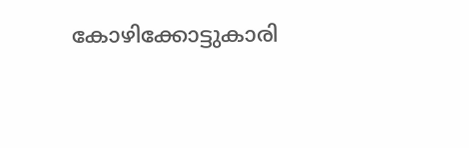കോഴിക്കോട്ടുകാരി